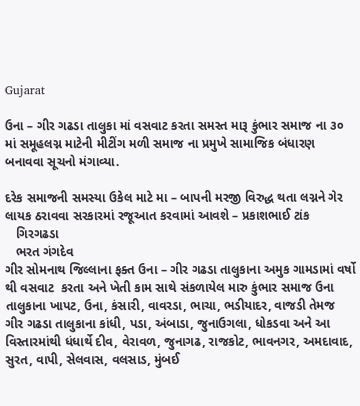Gujarat

ઉના – ગીર ગઢડા તાલુકા માં વસવાટ કરતા સમસ્ત મારૂ કુંભાર સમાજ ના ૩૦ માં સમૂહલગ્ન માટેની મીટીંગ મળી સમાજ ના પ્રમુખે સામાજિક બંધારણ બનાવવા સૂચનો મંગાવ્યા.

દરેક સમાજની સમસ્યા ઉકેલ માટે મા – બાપની મરજી વિરુદ્ધ થતા લગ્નને ગેર લાયક ઠરાવવા સરકારમાં રજૂઆત કરવામાં આવશે – પ્રકાશભાઈ ટાંક
   ગિરગઢડા
   ભરત ગંગદેવ
ગીર સોમનાથ જિલ્લાના ફક્ત ઉના – ગીર ગઢડા તાલુકાના અમુક ગામડામાં વર્ષો થી વસવાટ  કરતા અને ખેતી કામ સાથે સંકળાયેલ મારુ કુંભાર સમાજ ઉના તાલુકાના ખાપટ, ઉના, કંસારી, વાવરડા, ભાચા, ભડીયાદર, વાજડી તેમજ ગીર ગઢડા તાલુકાના કાંધી, પડા, અંબાડા, જુનાઉગલા, ધોકડવા અને આ વિસ્તારમાંથી ધંધાર્થે દીવ, વેરાવળ, જુનાગઢ, રાજકોટ, ભાવનગર, અમદાવાદ, સુરત, વાપી, સેલવાસ, વલસાડ, મુંબઈ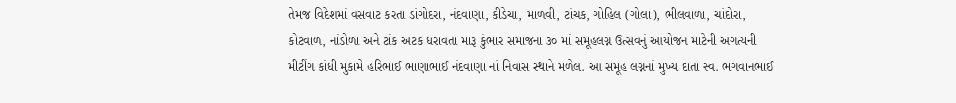તેમજ વિદેશમાં વસવાટ કરતા ડાંગોદરા, નંદવાણા, કીડેચા, માળવી, ટાંચક, ગોહિલ (ગોલા), ભીલવાળા, ચાંદોરા, કોટવાળ, નાંડોળા અને ટાંક અટક ધરાવતા મારૂ કુંભાર સમાજના ૩૦ માં સમૂહલગ્ન ઉત્સવનું આયોજન માટેની અગત્યની મીટીંગ કાંધી મુકામે હરિભાઈ ભાણાભાઈ નંદવાણા નાં નિવાસ સ્થાને મળેલ. આ સમૂહ લગ્નનાં મુખ્ય દાતા સ્વ. ભગવાનભાઈ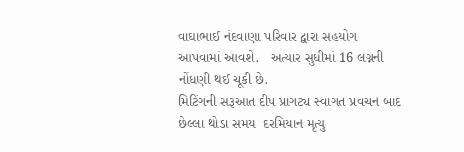વાઘાભાઈ નંદવાણા પરિવાર દ્વારા સહયોગ આપવામાં આવશે.   અત્યાર સુધીમાં 16 લગ્નની નોંધણી થઈ ચૂકી છે.
મિટિંગની સરૂઆત દીપ પ્રાગટ્ય સ્વાગત પ્રવચન બાદ છેલ્લા થોડા સમય  દરમિયાન મૃત્યુ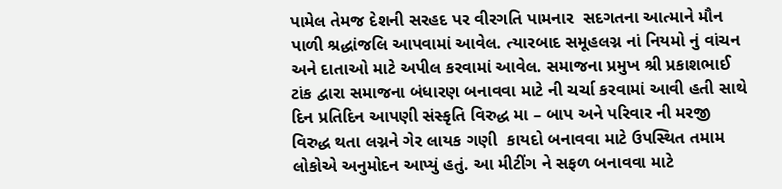પામેલ તેમજ દેશની સરહદ પર વીરગતિ પામનાર  સદગતના આત્માને મૌન પાળી શ્રદ્ધાંજલિ આપવામાં આવેલ. ત્યારબાદ સમૂહલગ્ન નાં નિયમો નું વાંચન અને દાતાઓ માટે અપીલ કરવામાં આવેલ. સમાજના પ્રમુખ શ્રી પ્રકાશભાઈ ટાંક દ્વારા સમાજના બંધારણ બનાવવા માટે ની ચર્ચા કરવામાં આવી હતી સાથે દિન પ્રતિદિન આપણી સંસ્કૃતિ વિરુદ્ધ મા – બાપ અને પરિવાર ની મરજી વિરુદ્ધ થતા લગ્નને ગેર લાયક ગણી  કાયદો બનાવવા માટે ઉપસ્થિત તમામ લોકોએ અનુમોદન આપ્યું હતું. આ મીટીંગ ને સફળ બનાવવા માટે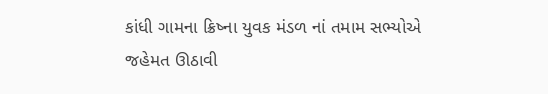કાંધી ગામના ક્રિષ્ના યુવક મંડળ નાં તમામ સભ્યોએ જહેમત ઊઠાવી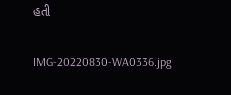હતી

IMG-20220830-WA0336.jpg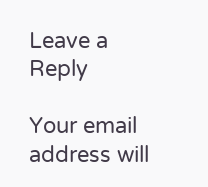Leave a Reply

Your email address will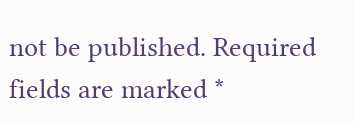not be published. Required fields are marked *